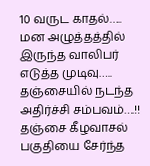10 வருட காதல்….. மன அழுத்தத்தில் இருந்த வாலிபர் எடுத்த முடிவு….. தஞ்சையில் நடந்த அதிர்ச்சி சம்பவம்….!!
தஞ்சை கீழவாசல் பகுதியை சேர்ந்த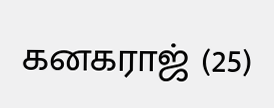கனகராஜ் (25)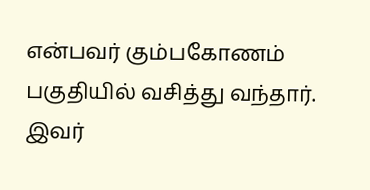என்பவர் கும்பகோணம் பகுதியில் வசித்து வந்தார். இவர்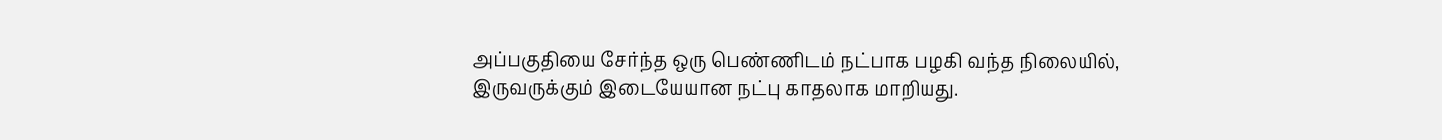அப்பகுதியை சேர்ந்த ஒரு பெண்ணிடம் நட்பாக பழகி வந்த நிலையில், இருவருக்கும் இடையேயான நட்பு காதலாக மாறியது.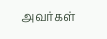அவர்கள்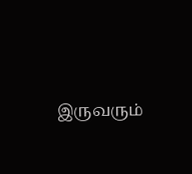இருவரும்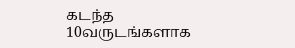கடந்த 10வருடங்களாக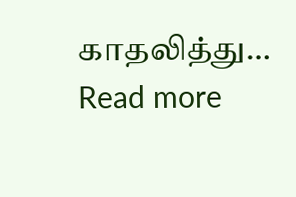காதலித்து…
Read more